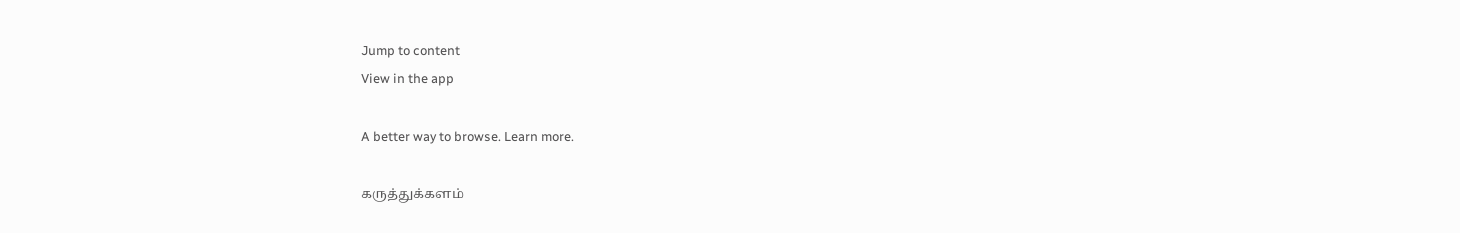Jump to content
View in the app

A better way to browse. Learn more.

கருத்துக்களம்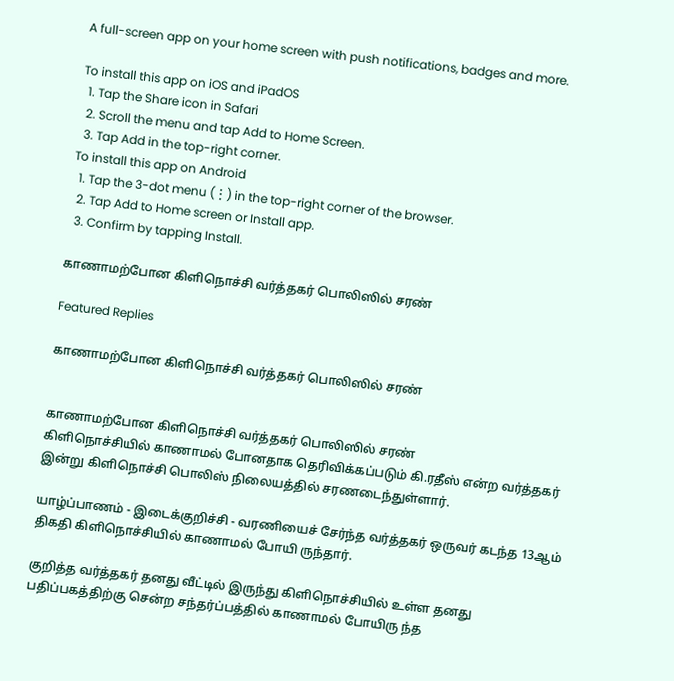A full-screen app on your home screen with push notifications, badges and more.

To install this app on iOS and iPadOS
  1. Tap the Share icon in Safari
  2. Scroll the menu and tap Add to Home Screen.
  3. Tap Add in the top-right corner.
To install this app on Android
  1. Tap the 3-dot menu (⋮) in the top-right corner of the browser.
  2. Tap Add to Home screen or Install app.
  3. Confirm by tapping Install.

காணாமற்போன கிளிநொச்சி வர்த்தகர் பொலிஸில் சரண்

Featured Replies

காணாமற்போன கிளிநொச்சி வர்த்தகர் பொலிஸில் சரண்


காணாமற்போன கிளிநொச்சி வர்த்தகர் பொலிஸில் சரண்
கிளிநொச்சியில் காணாமல் போனதாக தெரிவிக்கப்படும் கி.ரதீஸ் என்ற வர்த்தகர் இன்று கிளிநொச்சி பொலிஸ் நிலையத்தில் சரணடைந்துள்ளார்.

யாழ்ப்பாணம் - இடைக்குறிச்சி - வரணியைச் சேர்ந்த வர்த்தகர் ஒருவர் கடந்த 13ஆம் திகதி கிளிநொச்சியில் காணாமல் போயி ருந்தார்.

குறித்த வர்த்தகர் தனது வீட்டில் இருந்து கிளிநொச்சியில் உள்ள தனது பதிப்பகத்திற்கு சென்ற சந்தர்ப்பத்தில் காணாமல் போயிரு ந்த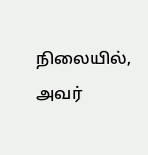நிலையில், அவர்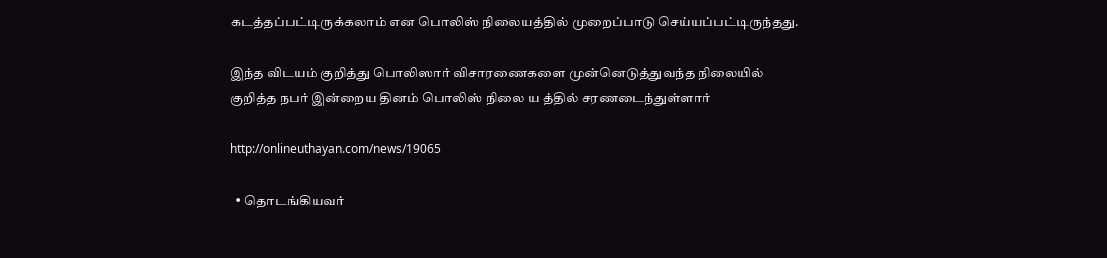கடத்தப்பட்டிருக்கலாம் என பொலிஸ் நிலையத்தில் முறைப்பாடு செய்யப்பட்டிருந்தது.

இந்த விடயம் குறித்து பொலிஸார் விசாரணைகளை முன்னெடுத்துவந்த நிலையில் குறித்த நபர் இன்றைய தினம் பொலிஸ் நிலை ய த்தில் சரணடைந்துள்ளார்

http://onlineuthayan.com/news/19065

  • தொடங்கியவர்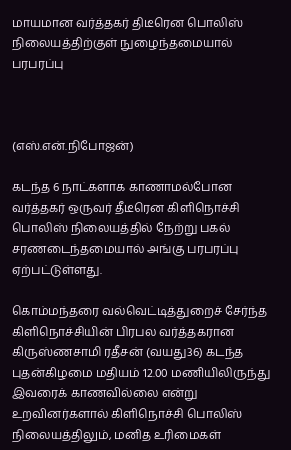மாயமான வர்த்தகர் திடீரென பொலிஸ் நிலையத்திற்குள் நுழைந்தமையால் பரபரப்பு



(எஸ்.என்.நிபோஜன்)

கடந்த 6 நாட்களாக காணாமல்போன வர்த்தகர் ஒருவர் தீடீரென கிளிநொச்சி பொலிஸ் நிலையத்தில் நேற்று பகல் சரணடைந்தமையால் அங்கு பரபரப்பு ஏற்பட்டுள்ளது.

கொம்மந்தரை வல்வெட்டித்துறைச் சேர்ந்த கிளிநொச்சியின் பிரபல வர்த்தகரான  கிருஸ்ணசாமி ரதீசன் (வயது36) கடந்த புதன்கிழமை மதியம் 12.00 மணியிலிருந்து இவரைக் காணவில்லை என்று உறவினர்களால் கிளிநொச்சி பொலிஸ் நிலையத்திலும், மனித உரிமைகள்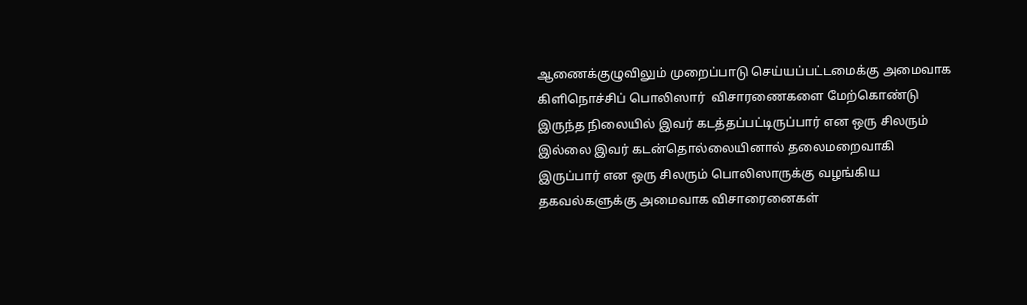ஆணைக்குழுவிலும் முறைப்பாடு செய்யப்பட்டமைக்கு அமைவாக கிளிநொச்சிப் பொலிஸார்  விசாரணைகளை மேற்கொண்டு இருந்த நிலையில் இவர் கடத்தப்பட்டிருப்பார் என ஒரு சிலரும்  இல்லை இவர் கடன்தொல்லையினால் தலைமறைவாகி இருப்பார் என ஒரு சிலரும் பொலிஸாருக்கு வழங்கிய தகவல்களுக்கு அமைவாக விசாரைனைகள்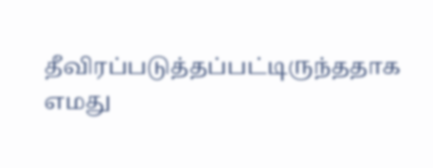தீவிரப்படுத்தப்பட்டிருந்ததாக எமது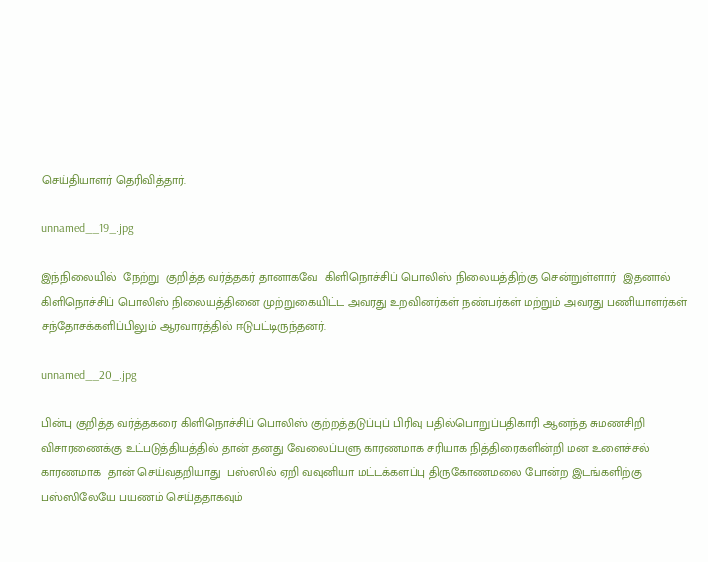செய்தியாளர் தெரிவித்தார்.

unnamed__19_.jpg

இந்நிலையில்  நேற்று  குறித்த வர்த்தகர் தானாகவே  கிளிநொச்சிப் பொலிஸ் நிலையத்திற்கு சென்றுள்ளார்  இதனால் கிளிநொச்சிப் பொலிஸ் நிலையத்தினை முற்றுகையிட்ட அவரது உறவினர்கள் நண்பர்கள் மற்றும் அவரது பணியாளர்கள்  சந்தோசக்களிப்பிலும் ஆரவாரத்தில் ஈடுபட்டிருந்தனர்.

unnamed__20_.jpg

பின்பு குறித்த வர்த்தகரை கிளிநொச்சிப் பொலிஸ் குற்றத்தடுப்புப் பிரிவு பதில்பொறுப்பதிகாரி ஆனந்த சுமணசிறி விசாரணைக்கு உட்படுத்தியத்தில் தான் தனது வேலைப்பளு காரணமாக சரியாக நித்திரைகளின்றி மன உளைச்சல்  காரணமாக  தான் செய்வதறியாது  பஸ்ஸில் ஏறி வவுனியா மட்டக்களப்பு திருகோணமலை போன்ற இடங்களிற்கு பஸ்ஸிலேயே பயணம் செய்ததாகவும்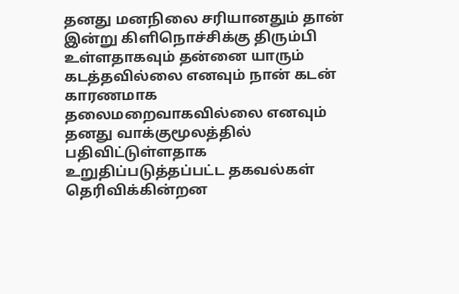தனது மனநிலை சரியானதும் தான் இன்று கிளிநொச்சிக்கு திரும்பி உள்ளதாகவும் தன்னை யாரும் கடத்தவில்லை எனவும் நான் கடன் காரணமாக தலைமறைவாகவில்லை எனவும் தனது வாக்குமூலத்தில் பதிவிட்டுள்ளதாக உறுதிப்படுத்தப்பட்ட தகவல்கள் தெரிவிக்கின்றன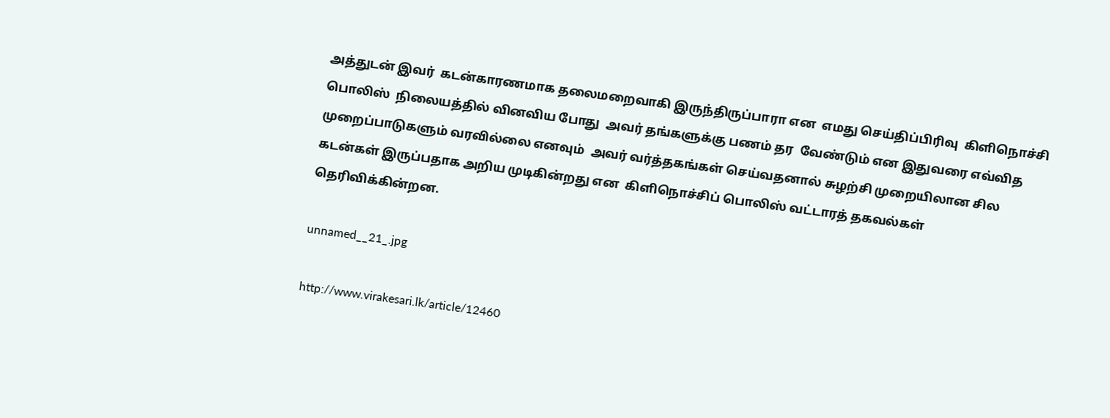அத்துடன் இவர்  கடன்காரணமாக தலைமறைவாகி இருந்திருப்பாரா என  எமது செய்திப்பிரிவு  கிளிநொச்சி பொலிஸ்  நிலையத்தில் வினவிய போது  அவர் தங்களுக்கு பணம் தர  வேண்டும் என இதுவரை எவ்வித முறைப்பாடுகளும் வரவில்லை எனவும்  அவர் வர்த்தகங்கள் செய்வதனால் சுழற்சி முறையிலான சில கடன்கள் இருப்பதாக அறிய முடிகின்றது என  கிளிநொச்சிப் பொலிஸ் வட்டாரத் தகவல்கள் தெரிவிக்கின்றன.

unnamed__21_.jpg

http://www.virakesari.lk/article/12460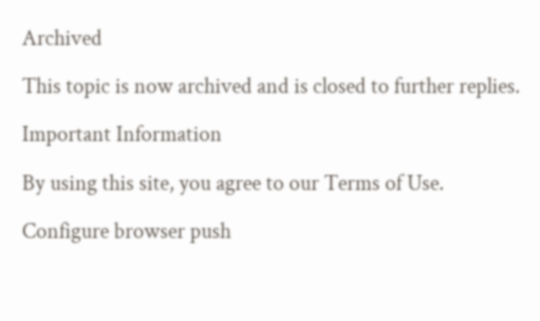Archived

This topic is now archived and is closed to further replies.

Important Information

By using this site, you agree to our Terms of Use.

Configure browser push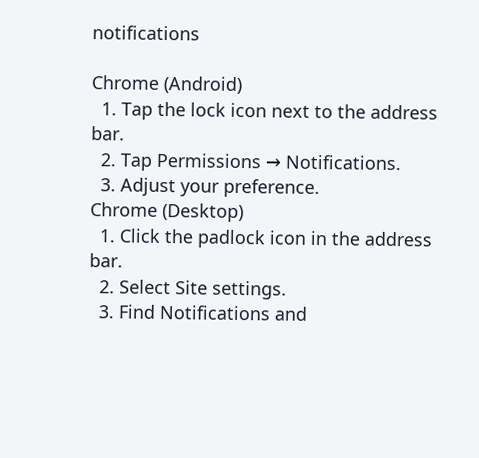notifications

Chrome (Android)
  1. Tap the lock icon next to the address bar.
  2. Tap Permissions → Notifications.
  3. Adjust your preference.
Chrome (Desktop)
  1. Click the padlock icon in the address bar.
  2. Select Site settings.
  3. Find Notifications and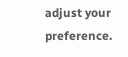adjust your preference.